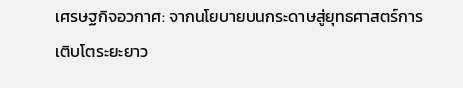เศรษฐกิจอวกาศ: จากนโยบายบนกระดาษสู่ยุทธศาสตร์การเติบโตระยะยาว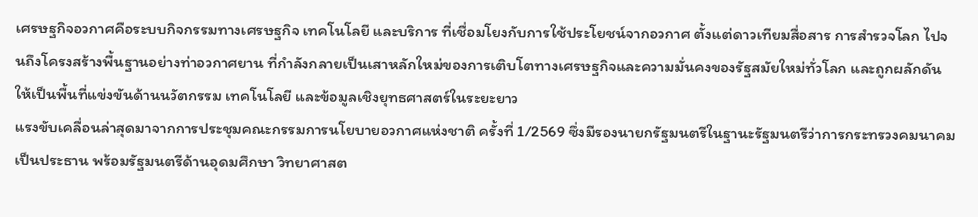เศรษฐกิจอวกาศคือระบบกิจกรรมทางเศรษฐกิจ เทคโนโลยี และบริการ ที่เชื่อมโยงกับการใช้ประโยชน์จากอวกาศ ตั้งแต่ดาวเทียมสื่อสาร การสำรวจโลก ไปจนถึงโครงสร้างพื้นฐานอย่างท่าอวกาศยาน ที่กำลังกลายเป็นเสาหลักใหม่ของการเติบโตทางเศรษฐกิจและความมั่นคงของรัฐสมัยใหม่ทั่วโลก และถูกผลักดันให้เป็นพื้นที่แข่งขันด้านนวัตกรรม เทคโนโลยี และข้อมูลเชิงยุทธศาสตร์ในระยะยาว
แรงขับเคลื่อนล่าสุดมาจากการประชุมคณะกรรมการนโยบายอวกาศแห่งชาติ ครั้งที่ 1/2569 ซึ่งมีรองนายกรัฐมนตรีในฐานะรัฐมนตรีว่าการกระทรวงคมนาคมเป็นประธาน พร้อมรัฐมนตรีด้านอุดมศึกษา วิทยาศาสต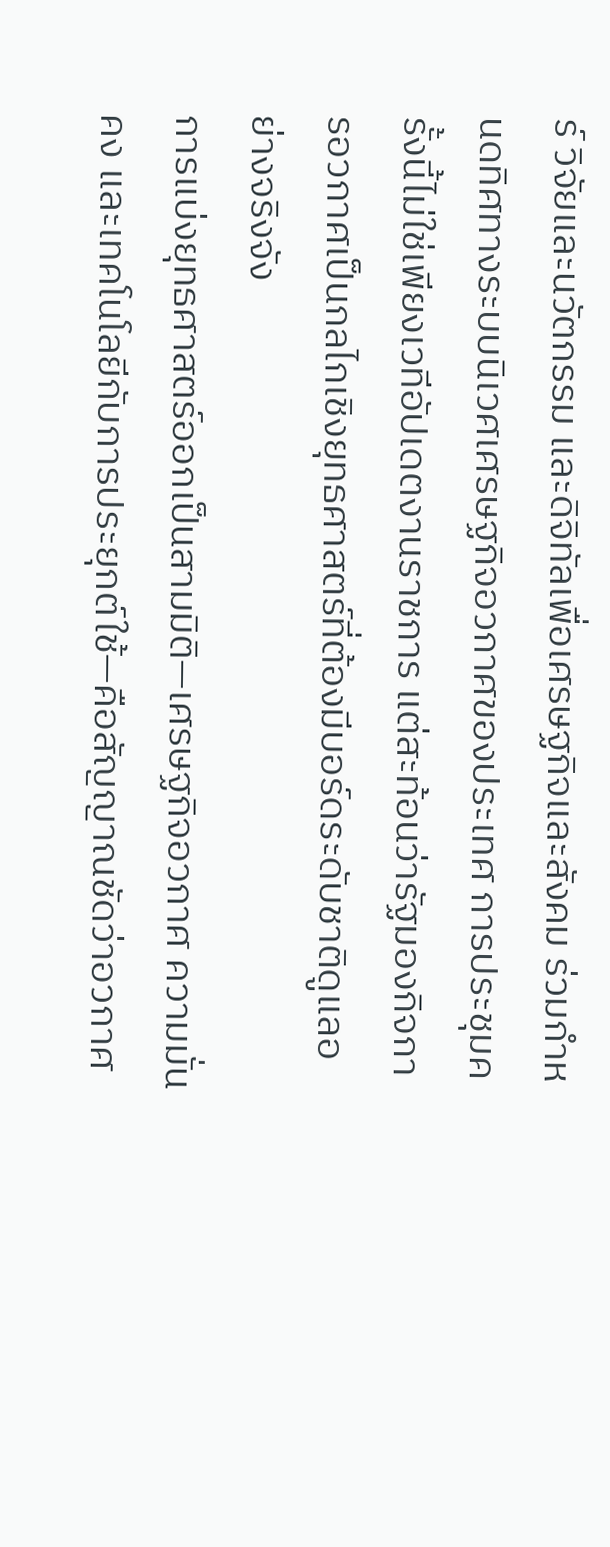ร์ วิจัยและนวัตกรรม และดิจิทัลเพื่อเศรษฐกิจและสังคม ร่วมกำหนดทิศทางระบบนิเวศเศรษฐกิจอวกาศของประเทศ การประชุมครั้งนี้ไม่ใช่เพียงเวทีอัปเดตงานราชการ แต่สะท้อนว่ารัฐมองกิจการอวกาศเป็นกลไกเชิงยุทธศาสตร์ที่ต้องมีบอร์ดระดับชาติดูแลอย่างจริงจัง
การแบ่งยุทธศาสตร์ออกเป็นสามมิติ—เศรษฐกิจอวกาศ ความมั่นคง และเทคโนโลยีกับการประยุกต์ใช้—คือสัญญาณชัดว่าอวกาศ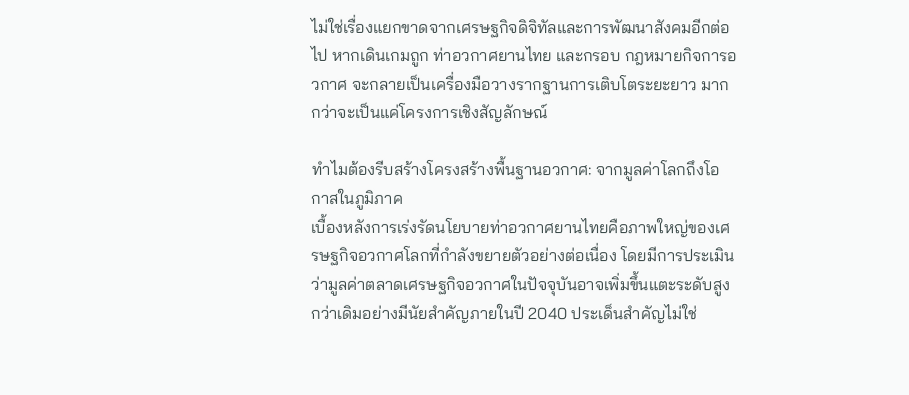ไม่ใช่เรื่องแยกขาดจากเศรษฐกิจดิจิทัลและการพัฒนาสังคมอีกต่อไป หากเดินเกมถูก ท่าอวกาศยานไทย และกรอบ กฎหมายกิจการอวกาศ จะกลายเป็นเครื่องมือวางรากฐานการเติบโตระยะยาว มากกว่าจะเป็นแค่โครงการเชิงสัญลักษณ์

ทำไมต้องรีบสร้างโครงสร้างพื้นฐานอวกาศ: จากมูลค่าโลกถึงโอกาสในภูมิภาค
เบื้องหลังการเร่งรัดนโยบายท่าอวกาศยานไทยคือภาพใหญ่ของเศรษฐกิจอวกาศโลกที่กำลังขยายตัวอย่างต่อเนื่อง โดยมีการประเมินว่ามูลค่าตลาดเศรษฐกิจอวกาศในปัจจุบันอาจเพิ่มขึ้นแตะระดับสูงกว่าเดิมอย่างมีนัยสำคัญภายในปี 2040 ประเด็นสำคัญไม่ใช่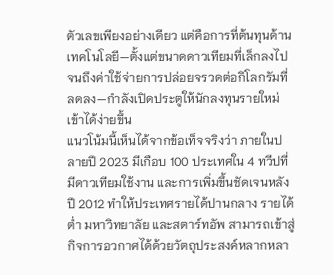ตัวเลขเพียงอย่างเดียว แต่คือการที่ต้นทุนด้านเทคโนโลยี—ตั้งแต่ขนาดดาวเทียมที่เล็กลงไปจนถึงค่าใช้จ่ายการปล่อยจรวดต่อกิโลกรัมที่ลดลง—กำลังเปิดประตูให้นักลงทุนรายใหม่เข้าได้ง่ายขึ้น
แนวโน้มนี้เห็นได้จากข้อเท็จจริงว่า ภายในปลายปี 2023 มีเกือบ 100 ประเทศใน 4 ทวีปที่มีดาวเทียมใช้งาน และการเพิ่มขึ้นชัดเจนหลังปี 2012 ทำให้ประเทศรายได้ปานกลาง รายได้ต่ำ มหาวิทยาลัย และสตาร์ทอัพ สามารถเข้าสู่กิจการอวกาศได้ด้วยวัตถุประสงค์หลากหลา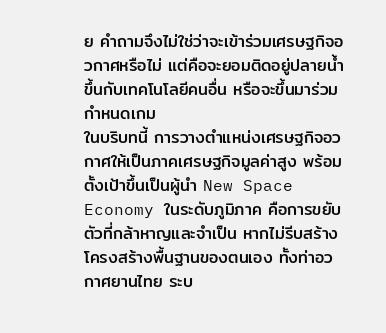ย คำถามจึงไม่ใช่ว่าจะเข้าร่วมเศรษฐกิจอวกาศหรือไม่ แต่คือจะยอมติดอยู่ปลายน้ำ ขึ้นกับเทคโนโลยีคนอื่น หรือจะขึ้นมาร่วมกำหนดเกม
ในบริบทนี้ การวางตำแหน่งเศรษฐกิจอวกาศให้เป็นภาคเศรษฐกิจมูลค่าสูง พร้อมตั้งเป้าขึ้นเป็นผู้นำ New Space Economy ในระดับภูมิภาค คือการขยับตัวที่กล้าหาญและจำเป็น หากไม่รีบสร้างโครงสร้างพื้นฐานของตนเอง ทั้งท่าอวกาศยานไทย ระบ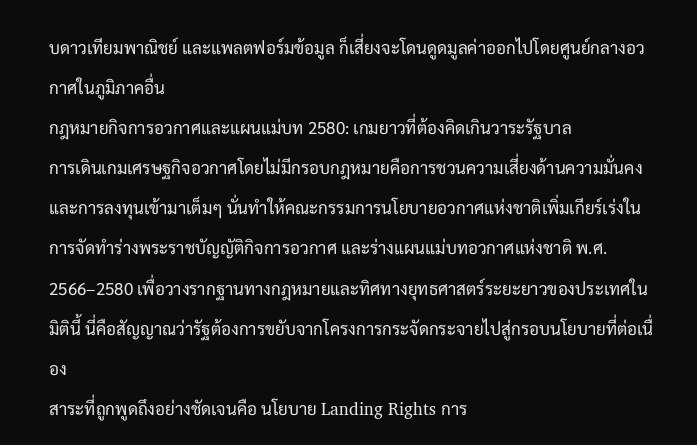บดาวเทียมพาณิชย์ และแพลตฟอร์มข้อมูล ก็เสี่ยงจะโดนดูดมูลค่าออกไปโดยศูนย์กลางอวกาศในภูมิภาคอื่น
กฎหมายกิจการอวกาศและแผนแม่บท 2580: เกมยาวที่ต้องคิดเกินวาระรัฐบาล
การเดินเกมเศรษฐกิจอวกาศโดยไม่มีกรอบกฎหมายคือการชวนความเสี่ยงด้านความมั่นคงและการลงทุนเข้ามาเต็มๆ นั่นทำให้คณะกรรมการนโยบายอวกาศแห่งชาติเพิ่มเกียร์เร่งในการจัดทำร่างพระราชบัญญัติกิจการอวกาศ และร่างแผนแม่บทอวกาศแห่งชาติ พ.ศ. 2566–2580 เพื่อวางรากฐานทางกฎหมายและทิศทางยุทธศาสตร์ระยะยาวของประเทศในมิตินี้ นี่คือสัญญาณว่ารัฐต้องการขยับจากโครงการกระจัดกระจายไปสู่กรอบนโยบายที่ต่อเนื่อง
สาระที่ถูกพูดถึงอย่างชัดเจนคือ นโยบาย Landing Rights การ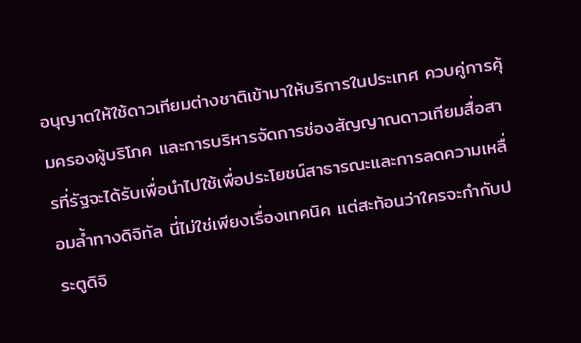อนุญาตให้ใช้ดาวเทียมต่างชาติเข้ามาให้บริการในประเทศ ควบคู่การคุ้มครองผู้บริโภค และการบริหารจัดการช่องสัญญาณดาวเทียมสื่อสารที่รัฐจะได้รับเพื่อนำไปใช้เพื่อประโยชน์สาธารณะและการลดความเหลื่อมล้ำทางดิจิทัล นี่ไม่ใช่เพียงเรื่องเทคนิค แต่สะท้อนว่าใครจะกำกับประตูดิจิ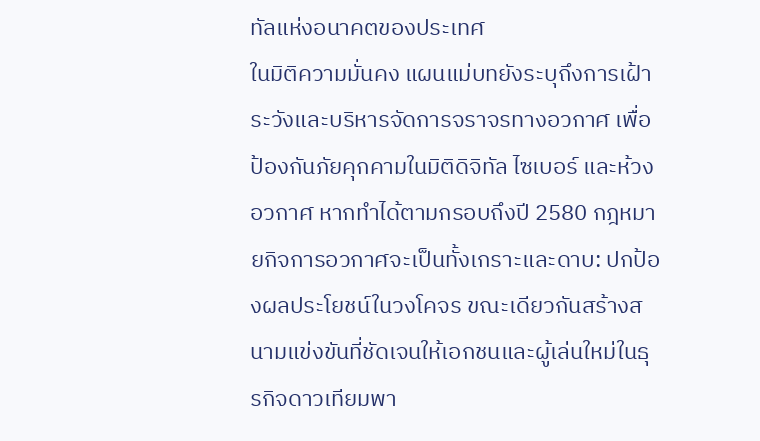ทัลแห่งอนาคตของประเทศ
ในมิติความมั่นคง แผนแม่บทยังระบุถึงการเฝ้าระวังและบริหารจัดการจราจรทางอวกาศ เพื่อป้องกันภัยคุกคามในมิติดิจิทัล ไซเบอร์ และห้วงอวกาศ หากทำได้ตามกรอบถึงปี 2580 กฎหมายกิจการอวกาศจะเป็นทั้งเกราะและดาบ: ปกป้องผลประโยชน์ในวงโคจร ขณะเดียวกันสร้างสนามแข่งขันที่ชัดเจนให้เอกชนและผู้เล่นใหม่ในธุรกิจดาวเทียมพา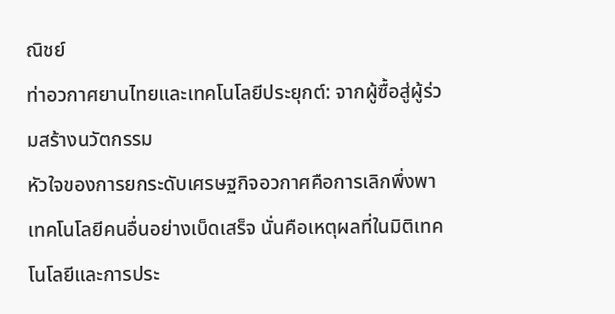ณิชย์
ท่าอวกาศยานไทยและเทคโนโลยีประยุกต์: จากผู้ซื้อสู่ผู้ร่วมสร้างนวัตกรรม
หัวใจของการยกระดับเศรษฐกิจอวกาศคือการเลิกพึ่งพาเทคโนโลยีคนอื่นอย่างเบ็ดเสร็จ นั่นคือเหตุผลที่ในมิติเทคโนโลยีและการประ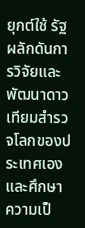ยุกต์ใช้ รัฐผลักดันการวิจัยและพัฒนาดาวเทียมสำรวจโลกของประเทศเอง และศึกษาความเป็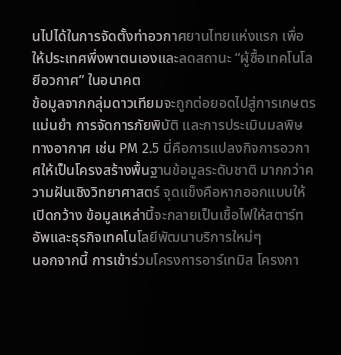นไปได้ในการจัดตั้งท่าอวกาศยานไทยแห่งแรก เพื่อให้ประเทศพึ่งพาตนเองและลดสถานะ “ผู้ซื้อเทคโนโลยีอวกาศ” ในอนาคต
ข้อมูลจากกลุ่มดาวเทียมจะถูกต่อยอดไปสู่การเกษตรแม่นยำ การจัดการภัยพิบัติ และการประเมินมลพิษทางอากาศ เช่น PM 2.5 นี่คือการแปลงกิจการอวกาศให้เป็นโครงสร้างพื้นฐานข้อมูลระดับชาติ มากกว่าความฝันเชิงวิทยาศาสตร์ จุดแข็งคือหากออกแบบให้เปิดกว้าง ข้อมูลเหล่านี้จะกลายเป็นเชื้อไฟให้สตาร์ทอัพและธุรกิจเทคโนโลยีพัฒนาบริการใหม่ๆ
นอกจากนี้ การเข้าร่วมโครงการอาร์เทมิส โครงกา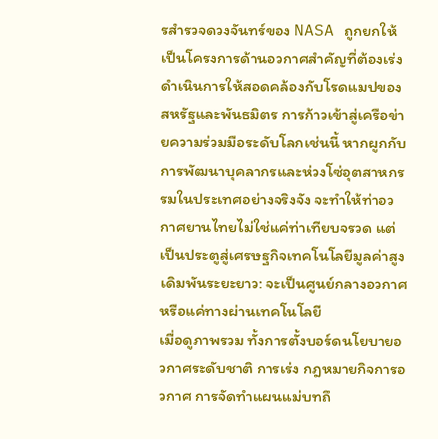รสำรวจดวงจันทร์ของ NASA ถูกยกให้เป็นโครงการด้านอวกาศสำคัญที่ต้องเร่งดำเนินการให้สอดคล้องกับโรดแมปของสหรัฐและพันธมิตร การก้าวเข้าสู่เครือข่ายความร่วมมือระดับโลกเช่นนี้ หากผูกกับการพัฒนาบุคลากรและห่วงโซ่อุตสาหกรรมในประเทศอย่างจริงจัง จะทำให้ท่าอวกาศยานไทยไม่ใช่แค่ท่าเทียบจรวด แต่เป็นประตูสู่เศรษฐกิจเทคโนโลยีมูลค่าสูง
เดิมพันระยะยาว: จะเป็นศูนย์กลางอวกาศหรือแค่ทางผ่านเทคโนโลยี
เมื่อดูภาพรวม ทั้งการตั้งบอร์ดนโยบายอวกาศระดับชาติ การเร่ง กฎหมายกิจการอวกาศ การจัดทำแผนแม่บทถึ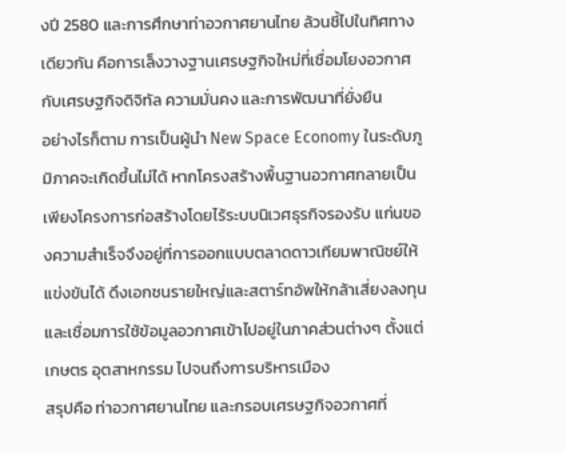งปี 2580 และการศึกษาท่าอวกาศยานไทย ล้วนชี้ไปในทิศทางเดียวกัน คือการเล็งวางฐานเศรษฐกิจใหม่ที่เชื่อมโยงอวกาศกับเศรษฐกิจดิจิทัล ความมั่นคง และการพัฒนาที่ยั่งยืน
อย่างไรก็ตาม การเป็นผู้นำ New Space Economy ในระดับภูมิภาคจะเกิดขึ้นไม่ได้ หากโครงสร้างพื้นฐานอวกาศกลายเป็นเพียงโครงการก่อสร้างโดยไร้ระบบนิเวศธุรกิจรองรับ แก่นของความสำเร็จจึงอยู่ที่การออกแบบตลาดดาวเทียมพาณิชย์ให้แข่งขันได้ ดึงเอกชนรายใหญ่และสตาร์ทอัพให้กล้าเสี่ยงลงทุน และเชื่อมการใช้ข้อมูลอวกาศเข้าไปอยู่ในภาคส่วนต่างๆ ตั้งแต่เกษตร อุตสาหกรรม ไปจนถึงการบริหารเมือง
สรุปคือ ท่าอวกาศยานไทย และกรอบเศรษฐกิจอวกาศที่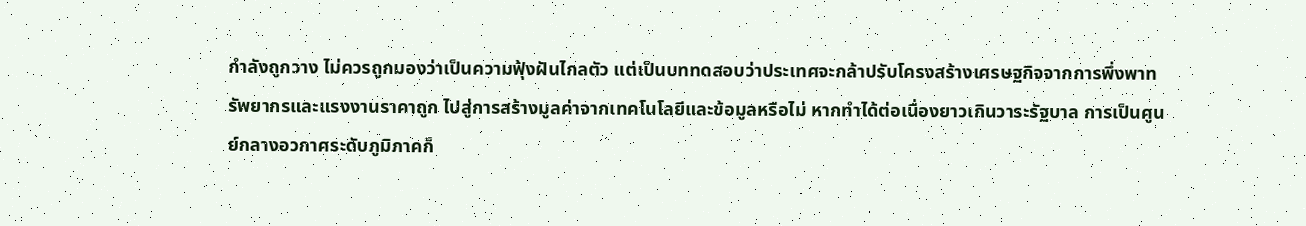กำลังถูกวาง ไม่ควรถูกมองว่าเป็นความฟุ้งฝันไกลตัว แต่เป็นบททดสอบว่าประเทศจะกล้าปรับโครงสร้างเศรษฐกิจจากการพึ่งพาทรัพยากรและแรงงานราคาถูก ไปสู่การสร้างมูลค่าจากเทคโนโลยีและข้อมูลหรือไม่ หากทำได้ต่อเนื่องยาวเกินวาระรัฐบาล การเป็นศูนย์กลางอวกาศระดับภูมิภาคก็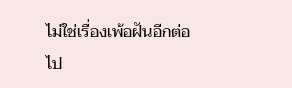ไม่ใช่เรื่องเพ้อฝันอีกต่อไป